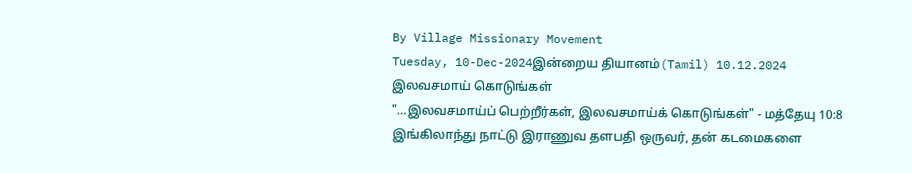By Village Missionary Movement
Tuesday, 10-Dec-2024இன்றைய தியானம்(Tamil) 10.12.2024
இலவசமாய் கொடுங்கள்
"…இலவசமாய்ப் பெற்றீர்கள், இலவசமாய்க் கொடுங்கள்" - மத்தேயு 10:8
இங்கிலாந்து நாட்டு இராணுவ தளபதி ஒருவர், தன் கடமைகளை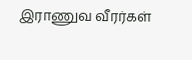இராணுவ வீரர்கள்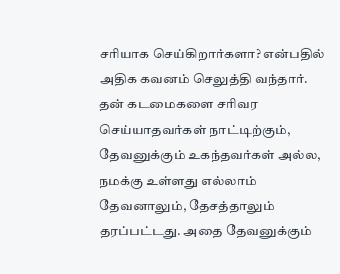சரியாக செய்கிறார்களா? என்பதில் அதிக கவனம் செலுத்தி வந்தார். தன் கடமைகளை சரிவர செய்யாதவர்கள் நாட்டிற்கும், தேவனுக்கும் உகந்தவர்கள் அல்ல, நமக்கு உள்ளது எல்லாம் தேவனாலும், தேசத்தாலும் தரப்பட்டது. அதை தேவனுக்கும்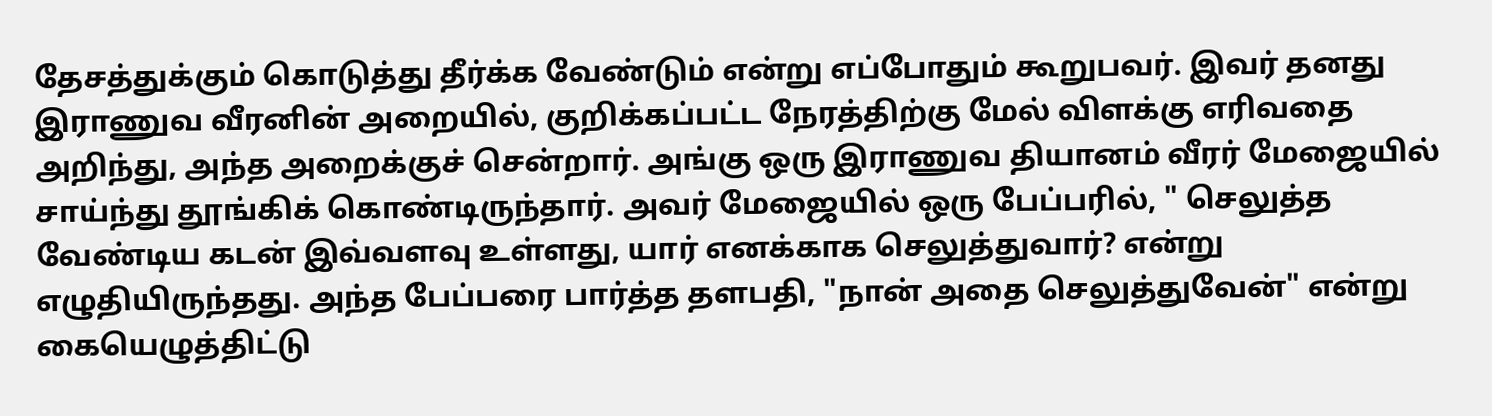தேசத்துக்கும் கொடுத்து தீர்க்க வேண்டும் என்று எப்போதும் கூறுபவர். இவர் தனது இராணுவ வீரனின் அறையில், குறிக்கப்பட்ட நேரத்திற்கு மேல் விளக்கு எரிவதை அறிந்து, அந்த அறைக்குச் சென்றார். அங்கு ஒரு இராணுவ தியானம் வீரர் மேஜையில் சாய்ந்து தூங்கிக் கொண்டிருந்தார். அவர் மேஜையில் ஒரு பேப்பரில், " செலுத்த வேண்டிய கடன் இவ்வளவு உள்ளது, யார் எனக்காக செலுத்துவார்? என்று எழுதியிருந்தது. அந்த பேப்பரை பார்த்த தளபதி, "நான் அதை செலுத்துவேன்" என்று கையெழுத்திட்டு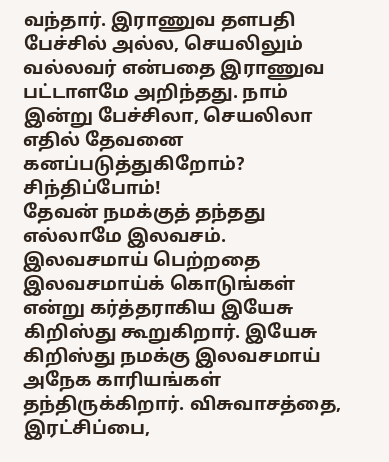வந்தார். இராணுவ தளபதி பேச்சில் அல்ல, செயலிலும் வல்லவர் என்பதை இராணுவ பட்டாளமே அறிந்தது. நாம் இன்று பேச்சிலா, செயலிலா எதில் தேவனை கனப்படுத்துகிறோம்? சிந்திப்போம்!
தேவன் நமக்குத் தந்தது எல்லாமே இலவசம். இலவசமாய் பெற்றதை இலவசமாய்க் கொடுங்கள் என்று கர்த்தராகிய இயேசு கிறிஸ்து கூறுகிறார். இயேசு கிறிஸ்து நமக்கு இலவசமாய் அநேக காரியங்கள் தந்திருக்கிறார். விசுவாசத்தை, இரட்சிப்பை,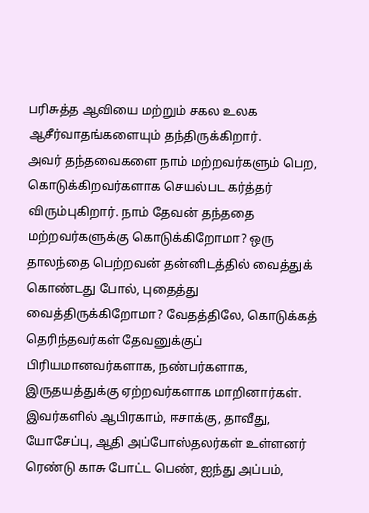பரிசுத்த ஆவியை மற்றும் சகல உலக ஆசீர்வாதங்களையும் தந்திருக்கிறார்.
அவர் தந்தவைகளை நாம் மற்றவர்களும் பெற, கொடுக்கிறவர்களாக செயல்பட கர்த்தர் விரும்புகிறார். நாம் தேவன் தந்ததை மற்றவர்களுக்கு கொடுக்கிறோமா? ஒரு தாலந்தை பெற்றவன் தன்னிடத்தில் வைத்துக் கொண்டது போல், புதைத்து வைத்திருக்கிறோமா? வேதத்திலே, கொடுக்கத் தெரிந்தவர்கள் தேவனுக்குப் பிரியமானவர்களாக, நண்பர்களாக, இருதயத்துக்கு ஏற்றவர்களாக மாறினார்கள். இவர்களில் ஆபிரகாம், ஈசாக்கு, தாவீது, யோசேப்பு, ஆதி அப்போஸ்தலர்கள் உள்ளனர் ரெண்டு காசு போட்ட பெண், ஐந்து அப்பம்,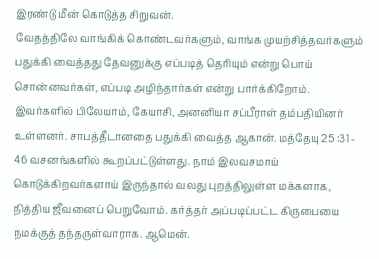இரண்டு மீன் கொடுத்த சிறுவன்.
வேதத்திலே வாங்கிக் கொண்டவர்களும், வாங்க முயற்சித்தவர்களும் பதுக்கி வைத்தது தேவனுக்கு எப்படித் தெரியும் என்று பொய் சொன்னவர்கள், எப்படி அழிந்தார்கள் என்று பார்க்கிறோம். இவர்களில் பிலேயாம், கேயாசி, அனனியா சப்பீராள் தம்பதியினர் உள்ளனர். சாபத்தீடானதை பதுக்கி வைத்த ஆகான். மத்தேயு 25 :31 - 46 வசனங்களில் கூறப்பட்டுள்ளது. நாம் இலவசமாய் கொடுக்கிறவர்களாய் இருந்தால் வலது புறத்திலுள்ள மக்களாக, நித்திய ஜீவனைப் பெறுவோம். கர்த்தர் அப்படிப்பட்ட கிருபையை நமக்குத் தந்தருள்வாராக. ஆமென்.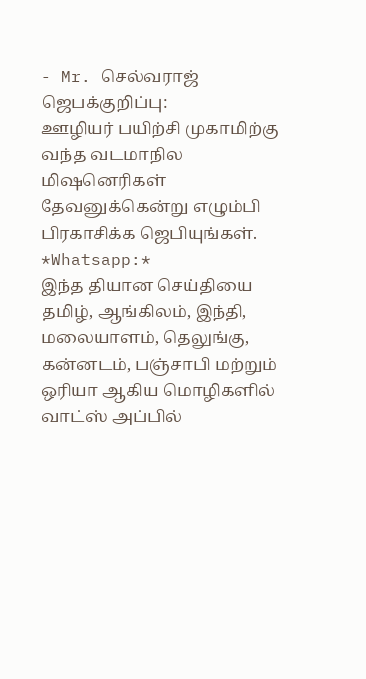- Mr. செல்வராஜ்
ஜெபக்குறிப்பு:
ஊழியர் பயிற்சி முகாமிற்கு வந்த வடமாநில மிஷனெரிகள் தேவனுக்கென்று எழும்பி பிரகாசிக்க ஜெபியுங்கள்.
*Whatsapp:*
இந்த தியான செய்தியை தமிழ், ஆங்கிலம், இந்தி, மலையாளம், தெலுங்கு, கன்னடம், பஞ்சாபி மற்றும் ஒரியா ஆகிய மொழிகளில் வாட்ஸ் அப்பில்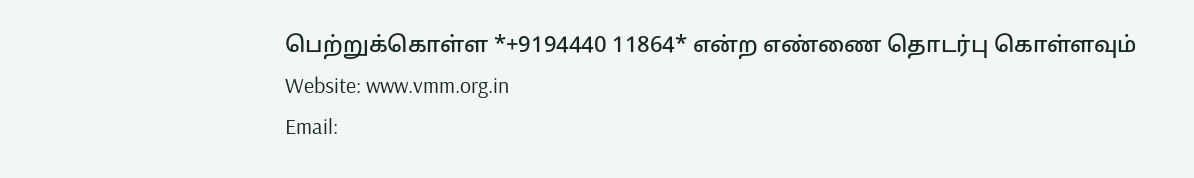பெற்றுக்கொள்ள *+9194440 11864* என்ற எண்ணை தொடர்பு கொள்ளவும்
Website: www.vmm.org.in
Email: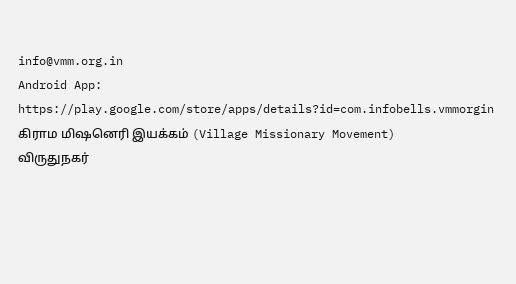info@vmm.org.in
Android App: https://play.google.com/store/apps/details?id=com.infobells.vmmorgin
கிராம மிஷனெரி இயக்கம் (Village Missionary Movement)
விருதுநகர்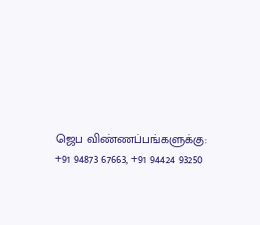ஜெப விண்ணப்பங்களுக்கு: +91 94873 67663, +91 94424 93250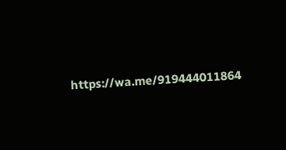https://wa.me/919444011864